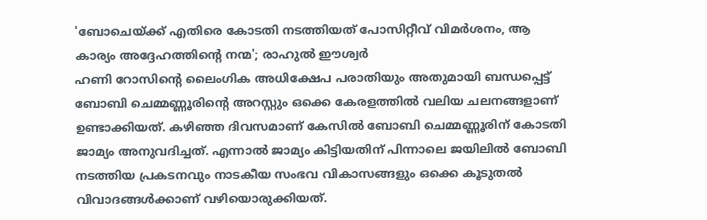'ബോചെയ്ക്ക് എതിരെ കോടതി നടത്തിയത് പോസിറ്റീവ് വിമർശനം, ആ കാര്യം അദ്ദേഹത്തിന്റെ നന്മ'; രാഹുൽ ഈശ്വർ
ഹണി റോസിന്റെ ലൈംഗിക അധിക്ഷേപ പരാതിയും അതുമായി ബന്ധപ്പെട്ട് ബോബി ചെമ്മണ്ണൂരിന്റെ അറസ്റ്റും ഒക്കെ കേരളത്തിൽ വലിയ ചലനങ്ങളാണ് ഉണ്ടാക്കിയത്. കഴിഞ്ഞ ദിവസമാണ് കേസിൽ ബോബി ചെമ്മണ്ണൂരിന് കോടതി ജാമ്യം അനുവദിച്ചത്. എന്നാൽ ജാമ്യം കിട്ടിയതിന് പിന്നാലെ ജയിലിൽ ബോബി നടത്തിയ പ്രകടനവും നാടകീയ സംഭവ വികാസങ്ങളും ഒക്കെ കൂടുതൽ വിവാദങ്ങൾക്കാണ് വഴിയൊരുക്കിയത്.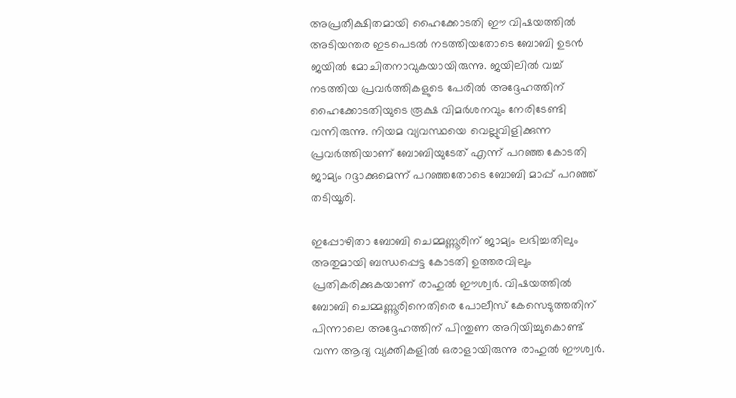അപ്രതീക്ഷിതമായി ഹൈക്കോടതി ഈ വിഷയത്തിൽ അടിയന്തര ഇടപെടൽ നടത്തിയതോടെ ബോബി ഉടൻ ജയിൽ മോചിതനാവുകയായിരുന്നു. ജയിലിൽ വച്ച് നടത്തിയ പ്രവർത്തികളുടെ പേരിൽ അദ്ദേഹത്തിന് ഹൈക്കോടതിയുടെ രൂക്ഷ വിമർശനവും നേരിടേണ്ടി വന്നിരുന്നു. നിയമ വ്യവസ്ഥയെ വെല്ലുവിളിക്കുന്ന പ്രവർത്തിയാണ് ബോബിയുടേത് എന്ന് പറഞ്ഞ കോടതി ജാമ്യം റദ്ദാക്കുമെന്ന് പറഞ്ഞതോടെ ബോബി മാപ്പ് പറഞ്ഞ് തടിയൂരി.

ഇപ്പോഴിതാ ബോബി ചെമ്മണ്ണൂരിന് ജാമ്യം ലഭിച്ചതിലും അതുമായി ബന്ധപ്പെട്ട കോടതി ഉത്തരവിലും പ്രതികരിക്കുകയാണ് രാഹുൽ ഈശ്വർ. വിഷയത്തിൽ ബോബി ചെമ്മണ്ണൂരിനെതിരെ പോലീസ് കേസെടുത്തതിന് പിന്നാലെ അദ്ദേഹത്തിന് പിന്തുണ അറിയിച്ചുകൊണ്ട് വന്ന ആദ്യ വ്യക്തികളിൽ ഒരാളായിരുന്നു രാഹുൽ ഈശ്വർ.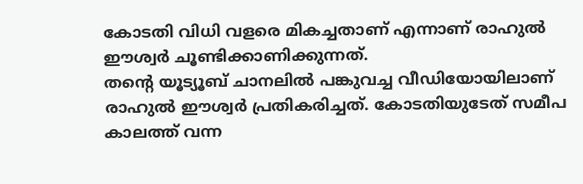കോടതി വിധി വളരെ മികച്ചതാണ് എന്നാണ് രാഹുൽ ഈശ്വർ ചൂണ്ടിക്കാണിക്കുന്നത്.
തന്റെ യൂട്യൂബ് ചാനലിൽ പങ്കുവച്ച വീഡിയോയിലാണ് രാഹുൽ ഈശ്വർ പ്രതികരിച്ചത്. കോടതിയുടേത് സമീപ കാലത്ത് വന്ന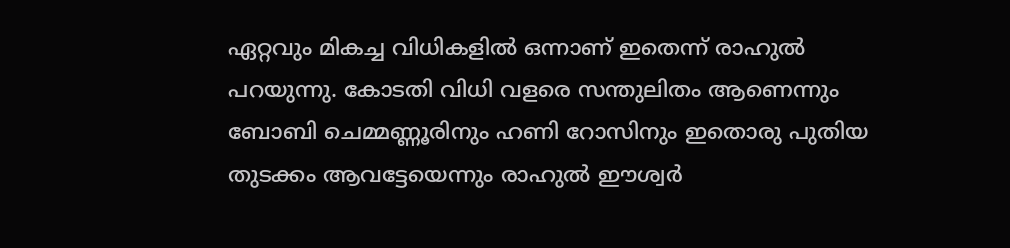ഏറ്റവും മികച്ച വിധികളിൽ ഒന്നാണ് ഇതെന്ന് രാഹുൽ പറയുന്നു. കോടതി വിധി വളരെ സന്തുലിതം ആണെന്നും ബോബി ചെമ്മണ്ണൂരിനും ഹണി റോസിനും ഇതൊരു പുതിയ തുടക്കം ആവട്ടേയെന്നും രാഹുൽ ഈശ്വർ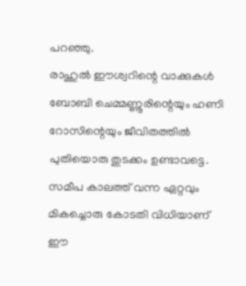പറഞ്ഞു.
രാഹുൽ ഈശ്വറിന്റെ വാക്കുകൾ
ബോബി ചെമ്മണ്ണൂരിന്റെയും ഹണി റോസിന്റെയും ജീവിതത്തിൽ പുതിയൊരു തുടക്കം ഉണ്ടാവട്ടെ. സമീപ കാലത്ത് വന്ന ഏറ്റവും മികച്ചൊരു കോടതി വിധിയാണ് ഈ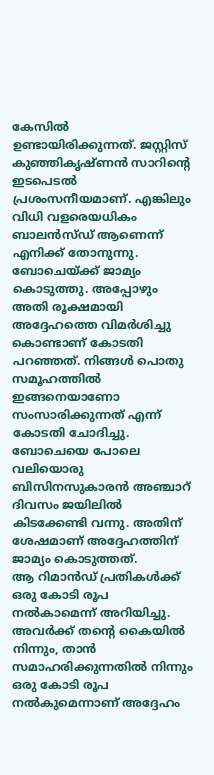കേസിൽ ഉണ്ടായിരിക്കുന്നത്. ജസ്റ്റിസ് കുഞ്ഞികൃഷ്ണൻ സാറിന്റെ ഇടപെടൽ പ്രശംസനീയമാണ്. എങ്കിലും വിധി വളരെയധികം ബാലൻസ്ഡ് ആണെന്ന് എനിക്ക് തോനുന്നു.
ബോചെയ്ക്ക് ജാമ്യം കൊടുത്തു. അപ്പോഴും അതി രൂക്ഷമായി അദ്ദേഹത്തെ വിമർശിച്ചു കൊണ്ടാണ് കോടതി പറഞ്ഞത്. നിങ്ങൾ പൊതു സമൂഹത്തിൽ ഇങ്ങനെയാണോ സംസാരിക്കുന്നത് എന്ന് കോടതി ചോദിച്ചു. ബോചെയെ പോലെ വലിയൊരു ബിസിനസുകാരൻ അഞ്ചാറ് ദിവസം ജയിലിൽ കിടക്കേണ്ടി വന്നു. അതിന് ശേഷമാണ് അദ്ദേഹത്തിന് ജാമ്യം കൊടുത്തത്.
ആ റിമാൻഡ് പ്രതികൾക്ക് ഒരു കോടി രൂപ നൽകാമെന്ന് അറിയിച്ചു. അവർക്ക് തന്റെ കൈയിൽ നിന്നും, താൻ സമാഹരിക്കുന്നതിൽ നിന്നും ഒരു കോടി രൂപ നൽകുമെന്നാണ് അദ്ദേഹം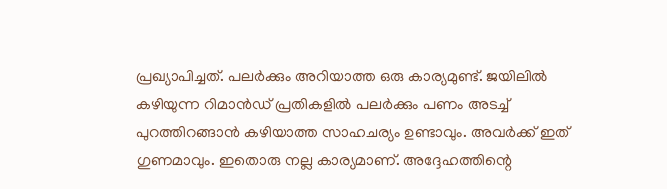പ്രഖ്യാപിച്ചത്. പലർക്കും അറിയാത്ത ഒരു കാര്യമുണ്ട്. ജയിലിൽ കഴിയുന്ന റിമാൻഡ് പ്രതികളിൽ പലർക്കും പണം അടച്ച് പുറത്തിറങ്ങാൻ കഴിയാത്ത സാഹചര്യം ഉണ്ടാവും. അവർക്ക് ഇത് ഗുണമാവും. ഇതൊരു നല്ല കാര്യമാണ്. അദ്ദേഹത്തിന്റെ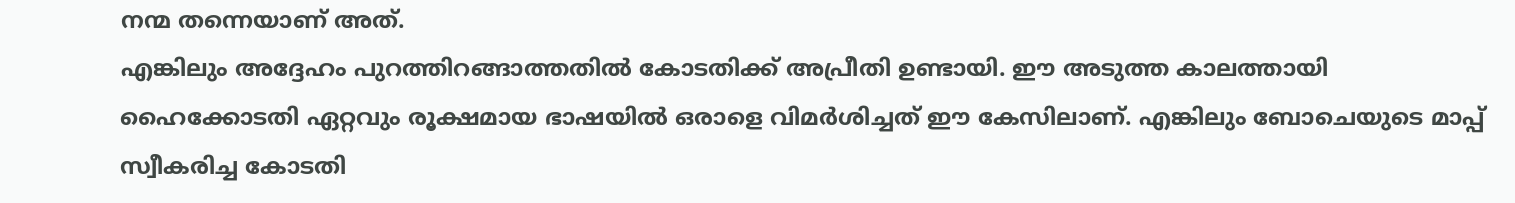നന്മ തന്നെയാണ് അത്.
എങ്കിലും അദ്ദേഹം പുറത്തിറങ്ങാത്തതിൽ കോടതിക്ക് അപ്രീതി ഉണ്ടായി. ഈ അടുത്ത കാലത്തായി ഹൈക്കോടതി ഏറ്റവും രൂക്ഷമായ ഭാഷയിൽ ഒരാളെ വിമർശിച്ചത് ഈ കേസിലാണ്. എങ്കിലും ബോചെയുടെ മാപ്പ് സ്വീകരിച്ച കോടതി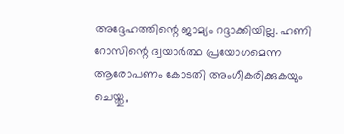അദ്ദേഹത്തിന്റെ ജാമ്യം റദ്ദാക്കിയില്ല. ഹണി റോസിന്റെ ദ്വയാർത്ഥ പ്രയോഗമെന്ന ആരോപണം കോടതി അംഗീകരിക്കുകയും ചെയ്തു,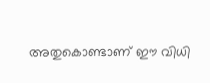അതുകൊണ്ടാണ് ഈ വിധി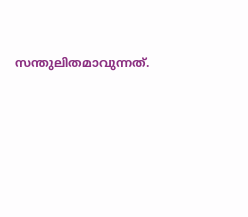സന്തുലിതമാവുന്നത്.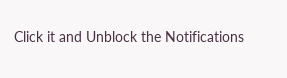Click it and Unblock the Notifications